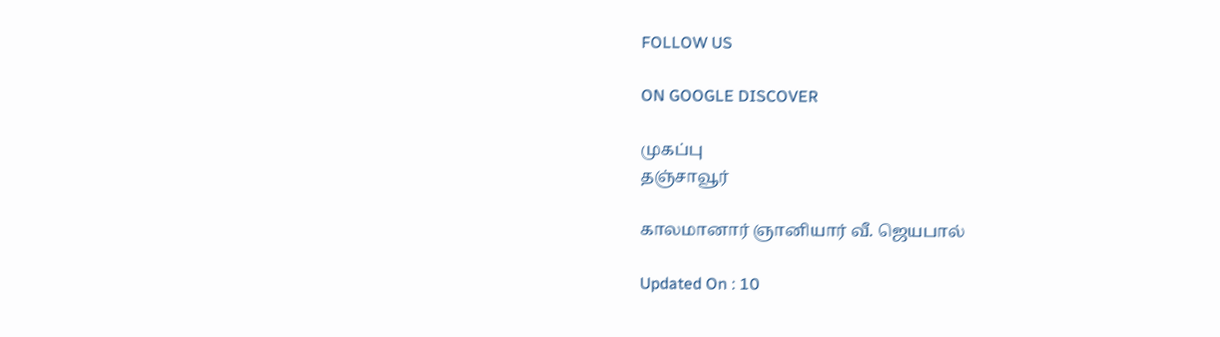FOLLOW US

ON GOOGLE DISCOVER

முகப்பு
தஞ்சாவூர்

காலமானார் ஞானியார் வீ. ஜெயபால்

Updated On : 10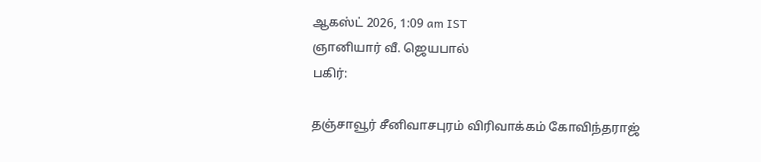ஆகஸ்ட் 2026, 1:09 am IST
ஞானியார் வீ. ஜெயபால்
பகிர்:

தஞ்சாவூர் சீனிவாசபுரம் விரிவாக்கம் கோவிந்தராஜ்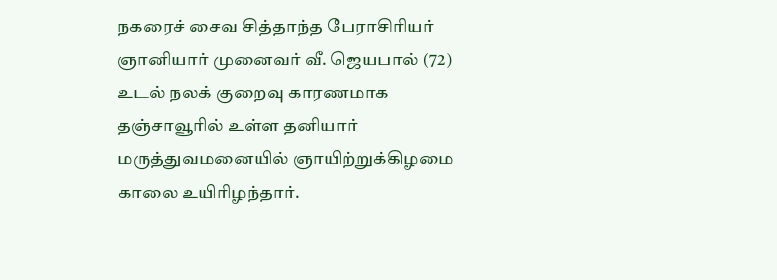நகரைச் சைவ சித்தாந்த பேராசிரியர் ஞானியார் முனைவர் வீ. ஜெயபால் (72) உடல் நலக் குறைவு காரணமாக தஞ்சாவூரில் உள்ள தனியார் மருத்துவமனையில் ஞாயிற்றுக்கிழமை காலை உயிரிழந்தார்.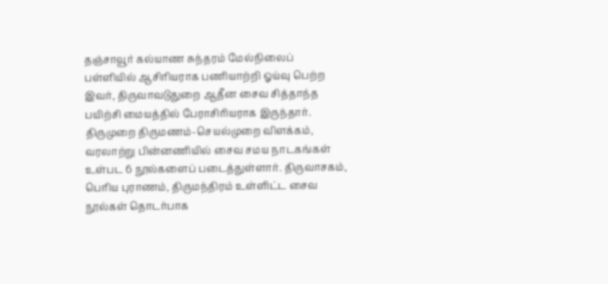தஞ்சாவூர் கல்யாண சுந்தரம் மேல்நிலைப் பள்ளியில் ஆசிரியராக பணியாற்றி ஓய்வு பெற்ற இவர், திருவாவடுதுறை ஆதீன சைவ சித்தாந்த பயிற்சி மையத்தில் பேராசிரியராக இருந்தார். திருமுறை திருமணம்-செயல்முறை விளக்கம், வரலாற்று பின்னணியில் சைவ சமய நாடகங்கள் உள்பட 6 நூல்களைப் படைத்துள்ளார். திருவாசகம், பெரிய புராணம், திருமந்திரம் உள்ளிட்ட சைவ நூல்கள் தொடர்பாக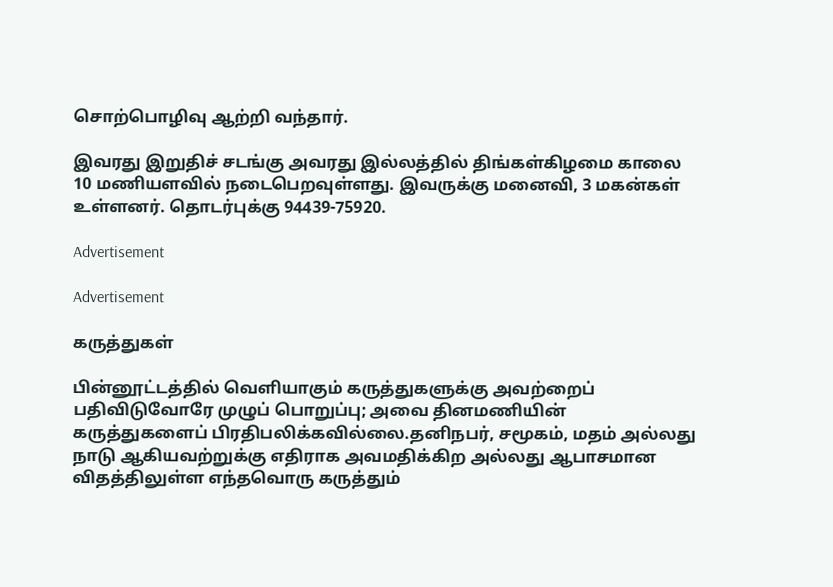சொற்பொழிவு ஆற்றி வந்தார்.

இவரது இறுதிச் சடங்கு அவரது இல்லத்தில் திங்கள்கிழமை காலை 10 மணியளவில் நடைபெறவுள்ளது. இவருக்கு மனைவி, 3 மகன்கள் உள்ளனர். தொடர்புக்கு 94439-75920.

Advertisement

Advertisement

கருத்துகள்

பின்னூட்டத்தில் வெளியாகும் கருத்துகளுக்கு அவற்றைப் பதிவிடுவோரே முழுப் பொறுப்பு; அவை தினமணியின் கருத்துகளைப் பிரதிபலிக்கவில்லை.தனிநபர், சமூகம், மதம் அல்லது நாடு ஆகியவற்றுக்கு எதிராக அவமதிக்கிற அல்லது ஆபாசமான விதத்திலுள்ள எந்தவொரு கருத்தும்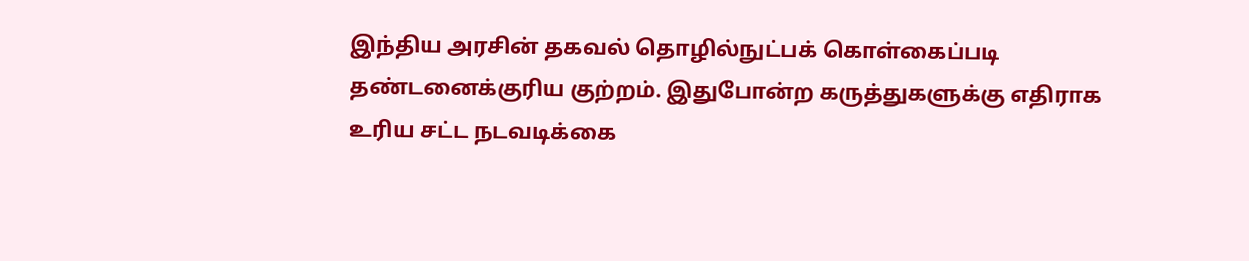இந்திய அரசின் தகவல் தொழில்நுட்பக் கொள்கைப்படி தண்டனைக்குரிய குற்றம். இதுபோன்ற கருத்துகளுக்கு எதிராக உரிய சட்ட நடவடிக்கை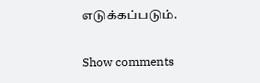எடுக்கப்படும்.

Show comments